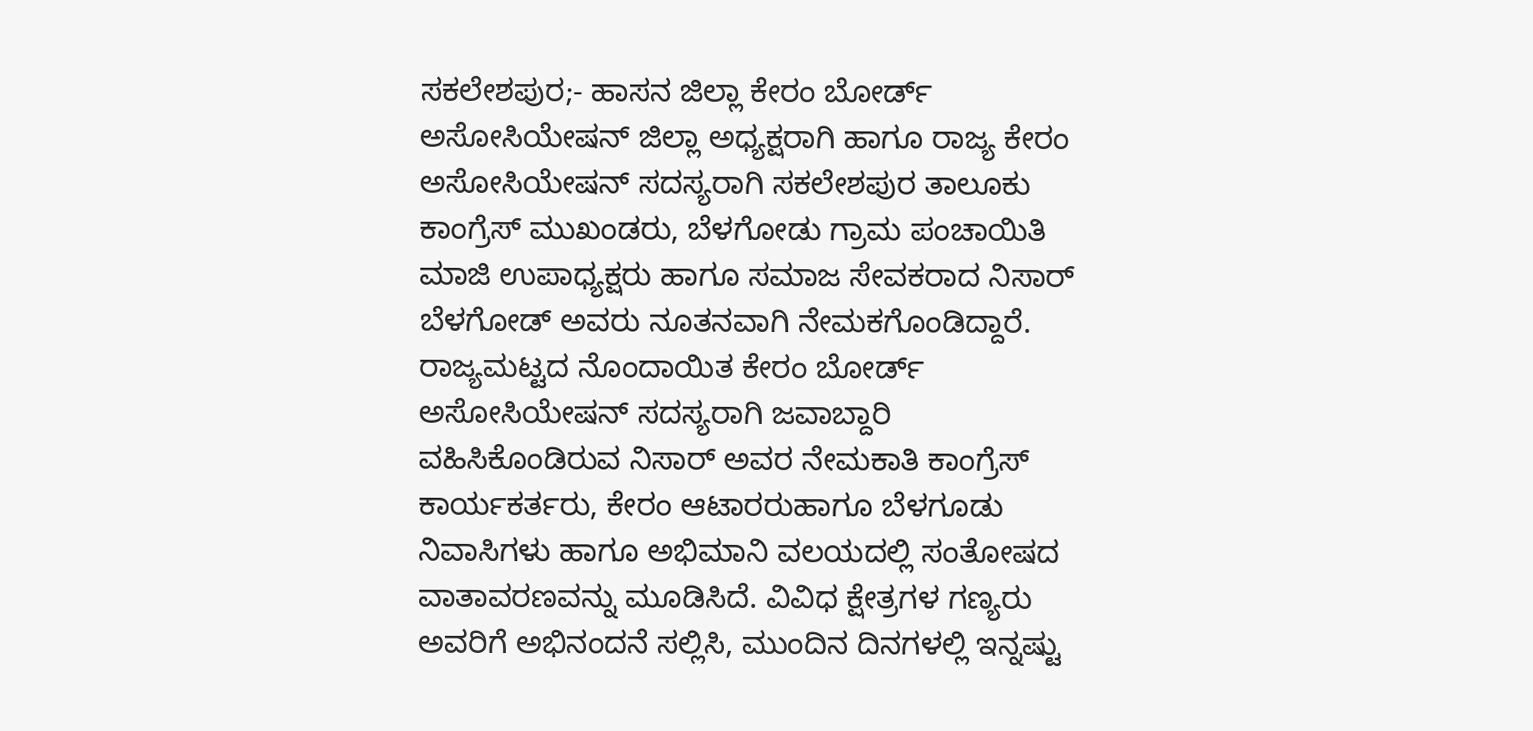ಸಕಲೇಶಪುರ;- ಹಾಸನ ಜಿಲ್ಲಾ ಕೇರಂ ಬೋರ್ಡ್ ಅಸೋಸಿಯೇಷನ್ ಜಿಲ್ಲಾ ಅಧ್ಯಕ್ಷರಾಗಿ ಹಾಗೂ ರಾಜ್ಯ ಕೇರಂ ಅಸೋಸಿಯೇಷನ್ ಸದಸ್ಯರಾಗಿ ಸಕಲೇಶಪುರ ತಾಲೂಕು ಕಾಂಗ್ರೆಸ್ ಮುಖಂಡರು, ಬೆಳಗೋಡು ಗ್ರಾಮ ಪಂಚಾಯಿತಿ ಮಾಜಿ ಉಪಾಧ್ಯಕ್ಷರು ಹಾಗೂ ಸಮಾಜ ಸೇವಕರಾದ ನಿಸಾರ್ ಬೆಳಗೋಡ್ ಅವರು ನೂತನವಾಗಿ ನೇಮಕಗೊಂಡಿದ್ದಾರೆ.
ರಾಜ್ಯಮಟ್ಟದ ನೊಂದಾಯಿತ ಕೇರಂ ಬೋರ್ಡ್ ಅಸೋಸಿಯೇಷನ್ ಸದಸ್ಯರಾಗಿ ಜವಾಬ್ದಾರಿ ವಹಿಸಿಕೊಂಡಿರುವ ನಿಸಾರ್ ಅವರ ನೇಮಕಾತಿ ಕಾಂಗ್ರೆಸ್ ಕಾರ್ಯಕರ್ತರು, ಕೇರಂ ಆಟಾರರುಹಾಗೂ ಬೆಳಗೂಡು ನಿವಾಸಿಗಳು ಹಾಗೂ ಅಭಿಮಾನಿ ವಲಯದಲ್ಲಿ ಸಂತೋಷದ ವಾತಾವರಣವನ್ನು ಮೂಡಿಸಿದೆ. ವಿವಿಧ ಕ್ಷೇತ್ರಗಳ ಗಣ್ಯರು ಅವರಿಗೆ ಅಭಿನಂದನೆ ಸಲ್ಲಿಸಿ, ಮುಂದಿನ ದಿನಗಳಲ್ಲಿ ಇನ್ನಷ್ಟು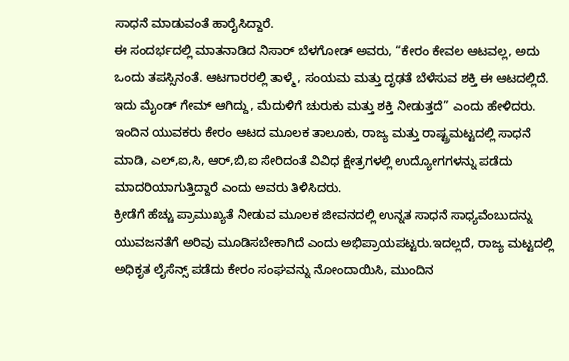ಸಾಧನೆ ಮಾಡುವಂತೆ ಹಾರೈಸಿದ್ದಾರೆ.
ಈ ಸಂದರ್ಭದಲ್ಲಿ ಮಾತನಾಡಿದ ನಿಸಾರ್ ಬೆಳಗೋಡ್ ಅವರು, “ಕೇರಂ ಕೇವಲ ಆಟವಲ್ಲ, ಅದು ಒಂದು ತಪಸ್ಸಿನಂತೆ. ಆಟಗಾರರಲ್ಲಿ ತಾಳ್ಮೆ, ಸಂಯಮ ಮತ್ತು ದೃಢತೆ ಬೆಳೆಸುವ ಶಕ್ತಿ ಈ ಆಟದಲ್ಲಿದೆ. ಇದು ಮೈಂಡ್ ಗೇಮ್ ಆಗಿದ್ದು, ಮೆದುಳಿಗೆ ಚುರುಕು ಮತ್ತು ಶಕ್ತಿ ನೀಡುತ್ತದೆ” ಎಂದು ಹೇಳಿದರು.
ಇಂದಿನ ಯುವಕರು ಕೇರಂ ಆಟದ ಮೂಲಕ ತಾಲೂಕು, ರಾಜ್ಯ ಮತ್ತು ರಾಷ್ಟ್ರಮಟ್ಟದಲ್ಲಿ ಸಾಧನೆ ಮಾಡಿ, ಎಲ್,ಐ,ಸಿ, ಆರ್,ಬಿ,ಐ ಸೇರಿದಂತೆ ವಿವಿಧ ಕ್ಷೇತ್ರಗಳಲ್ಲಿ ಉದ್ಯೋಗಗಳನ್ನು ಪಡೆದು ಮಾದರಿಯಾಗುತ್ತಿದ್ದಾರೆ ಎಂದು ಅವರು ತಿಳಿಸಿದರು.
ಕ್ರೀಡೆಗೆ ಹೆಚ್ಚು ಪ್ರಾಮುಖ್ಯತೆ ನೀಡುವ ಮೂಲಕ ಜೀವನದಲ್ಲಿ ಉನ್ನತ ಸಾಧನೆ ಸಾಧ್ಯವೆಂಬುದನ್ನು ಯುವಜನತೆಗೆ ಅರಿವು ಮೂಡಿಸಬೇಕಾಗಿದೆ ಎಂದು ಅಭಿಪ್ರಾಯಪಟ್ಟರು.ಇದಲ್ಲದೆ, ರಾಜ್ಯ ಮಟ್ಟದಲ್ಲಿ ಅಧಿಕೃತ ಲೈಸೆನ್ಸ್ ಪಡೆದು ಕೇರಂ ಸಂಘವನ್ನು ನೋಂದಾಯಿಸಿ, ಮುಂದಿನ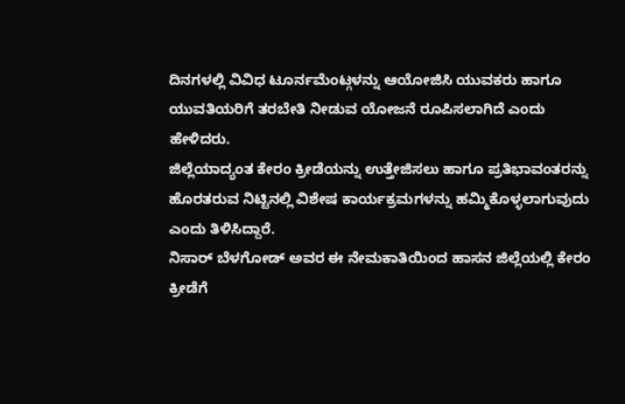ದಿನಗಳಲ್ಲಿ ವಿವಿಧ ಟೂರ್ನಮೆಂಟ್ಗಳನ್ನು ಆಯೋಜಿಸಿ ಯುವಕರು ಹಾಗೂ ಯುವತಿಯರಿಗೆ ತರಬೇತಿ ನೀಡುವ ಯೋಜನೆ ರೂಪಿಸಲಾಗಿದೆ ಎಂದು ಹೇಳಿದರು.
ಜಿಲ್ಲೆಯಾದ್ಯಂತ ಕೇರಂ ಕ್ರೀಡೆಯನ್ನು ಉತ್ತೇಜಿಸಲು ಹಾಗೂ ಪ್ರತಿಭಾವಂತರನ್ನು ಹೊರತರುವ ನಿಟ್ಟಿನಲ್ಲಿ ವಿಶೇಷ ಕಾರ್ಯಕ್ರಮಗಳನ್ನು ಹಮ್ಮಿಕೊಳ್ಳಲಾಗುವುದು ಎಂದು ತಿಳಿಸಿದ್ದಾರೆ.
ನಿಸಾರ್ ಬೆಳಗೋಡ್ ಅವರ ಈ ನೇಮಕಾತಿಯಿಂದ ಹಾಸನ ಜಿಲ್ಲೆಯಲ್ಲಿ ಕೇರಂ ಕ್ರೀಡೆಗೆ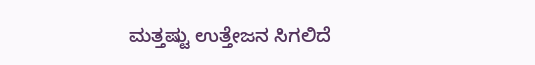ಮತ್ತಷ್ಟು ಉತ್ತೇಜನ ಸಿಗಲಿದೆ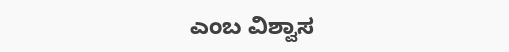ಎಂಬ ವಿಶ್ವಾಸ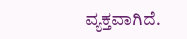ವ್ಯಕ್ತವಾಗಿದೆ.